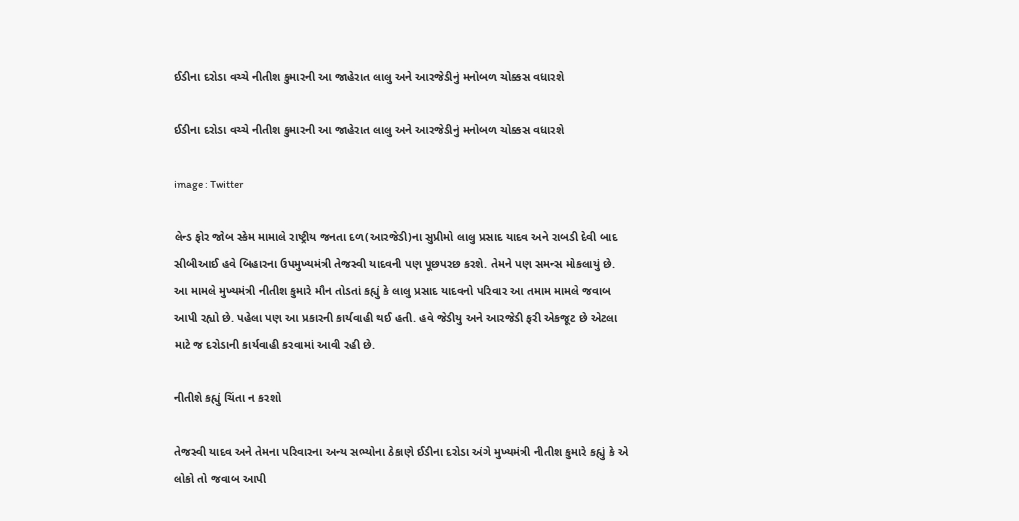ઈડીના દરોડા વચ્ચે નીતીશ કુમારની આ જાહેરાત લાલુ અને આરજેડીનું મનોબળ ચોક્કસ વધારશે

ઈડીના દરોડા વચ્ચે નીતીશ કુમારની આ જાહેરાત લાલુ અને આરજેડીનું મનોબળ ચોક્કસ વધારશે

image : Twitter

લેન્ડ ફોર જોબ સ્કેમ મામાલે રાષ્ટ્રીય જનતા દળ(આરજેડી)ના સુપ્રીમો લાલુ પ્રસાદ યાદવ અને રાબડી દેવી બાદ સીબીઆઈ હવે બિહારના ઉપમુખ્યમંત્રી તેજસ્વી યાદવની પણ પૂછપરછ કરશે. તેમને પણ સમન્સ મોકલાયું છે. આ મામલે મુખ્યમંત્રી નીતીશ કુમારે મૌન તોડતાં કહ્યું કે લાલુ પ્રસાદ યાદવનો પરિવાર આ તમામ મામલે જવાબ આપી રહ્યો છે. પહેલા પણ આ પ્રકારની કાર્યવાહી થઈ હતી. હવે જેડીયુ અને આરજેડી ફરી એકજૂટ છે એટલા માટે જ દરોડાની કાર્યવાહી કરવામાં આવી રહી છે.

નીતીશે કહ્યું ચિંતા ન કરશો

તેજસ્વી યાદવ અને તેમના પરિવારના અન્ય સભ્યોના ઠેકાણે ઈડીના દરોડા અંગે મુખ્યમંત્રી નીતીશ કુમારે કહ્યું કે એ લોકો તો જવાબ આપી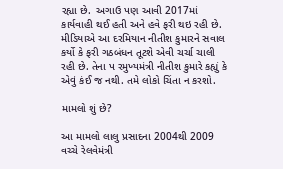રહ્યા છે.  અગાઉ પણ આવી 2017માં કાર્યવાહી થઈ હતી અને હવે ફરી થઇ રહી છે. મીડિયાએ આ દરમિયાન નીતીશ કુમારને સવાલ કર્યો કે ફરી ગઠબંધન તૂટશે એવી ચર્ચા ચાલી રહી છે. તેના પ રમુખ્યમંત્રી નીતીશ કુમારે કહ્યું કે એવું કંઈ જ નથી. તમે લોકો ચિંતા ન કરશો.

મામલો શું છે?

આ મામલો લાલુ પ્રસાદના 2004થી 2009 વચ્ચે રેલવેમંત્રી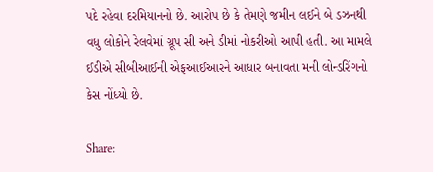પદે રહેવા દરમિયાનનો છે. આરોપ છે કે તેમણે જમીન લઈને બે ડઝનથી વધુ લોકોને રેલવેમાં ગ્રૂપ સી અને ડીમાં નોકરીઓ આપી હતી. આ મામલે ઈડીએ સીબીઆઈની એફઆઈઆરને આધાર બનાવતા મની લોન્ડરિંગનો કેસ નોંધ્યો છે.

Share: